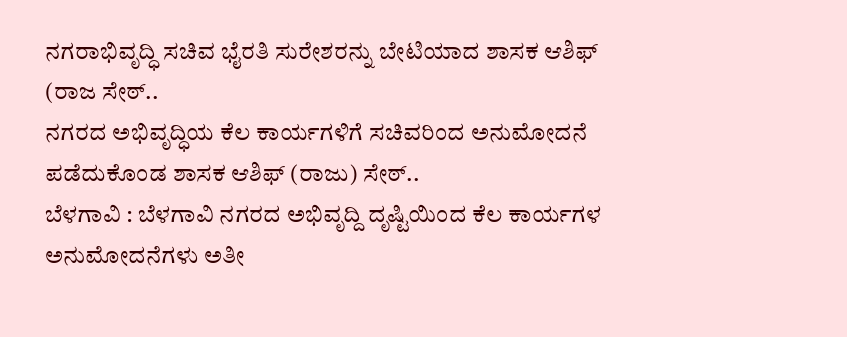ನಗರಾಭಿವೃದ್ಧಿ ಸಚಿವ ಭೈರತಿ ಸುರೇಶರನ್ನು ಬೇಟಿಯಾದ ಶಾಸಕ ಆಶಿಫ್ (ರಾಜ ಸೇಠ್..
ನಗರದ ಅಭಿವೃದ್ಧಿಯ ಕೆಲ ಕಾರ್ಯಗಳಿಗೆ ಸಚಿವರಿಂದ ಅನುಮೋದನೆ ಪಡೆದುಕೊಂಡ ಶಾಸಕ ಆಶಿಫ್ (ರಾಜು) ಸೇಠ್..
ಬೆಳಗಾವಿ : ಬೆಳಗಾವಿ ನಗರದ ಅಭಿವೃದ್ದಿ ದೃಷ್ಟಿಯಿಂದ ಕೆಲ ಕಾರ್ಯಗಳ ಅನುಮೋದನೆಗಳು ಅತೀ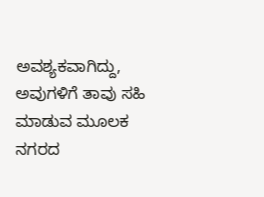ಅವಶ್ಯಕವಾಗಿದ್ದು, ಅವುಗಳಿಗೆ ತಾವು ಸಹಿ ಮಾಡುವ ಮೂಲಕ ನಗರದ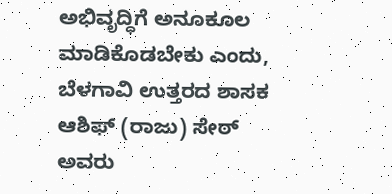ಅಭಿವೃದ್ಧಿಗೆ ಅನೂಕೂಲ ಮಾಡಿಕೊಡಬೇಕು ಎಂದು, ಬೆಳಗಾವಿ ಉತ್ತರದ ಶಾಸಕ ಆಶಿಫ್ (ರಾಜು) ಸೇಠ್ ಅವರು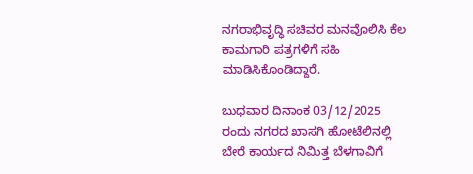ನಗರಾಭಿವೃದ್ಧಿ ಸಚಿವರ ಮನವೊಲಿಸಿ ಕೆಲ ಕಾಮಗಾರಿ ಪತ್ರಗಳಿಗೆ ಸಹಿ ಮಾಡಿಸಿಕೊಂಡಿದ್ದಾರೆ.

ಬುಧವಾರ ದಿನಾಂಕ 03/12/2025 ರಂದು ನಗರದ ಖಾಸಗಿ ಹೋಟೆಲಿನಲ್ಲಿ ಬೇರೆ ಕಾರ್ಯದ ನಿಮಿತ್ತ ಬೆಳಗಾವಿಗೆ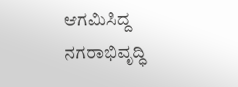ಆಗಮಿಸಿದ್ದ ನಗರಾಭಿವೃದ್ಧಿ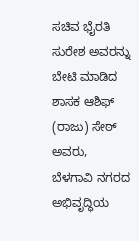ಸಚಿವ ಭೈರತಿ ಸುರೇಶ ಅವರನ್ನು ಬೇಟಿ ಮಾಡಿದ ಶಾಸಕ ಆಶಿಫ್ (ರಾಜು) ಸೇಠ್ ಅವರು, ಬೆಳಗಾವಿ ನಗರದ ಅಭಿವೃದ್ಧಿಯ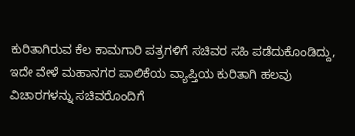ಕುರಿತಾಗಿರುವ ಕೆಲ ಕಾಮಗಾರಿ ಪತ್ರಗಳಿಗೆ ಸಚಿವರ ಸಹಿ ಪಡೆದುಕೊಂಡಿದ್ದು, ಇದೇ ವೇಳೆ ಮಹಾನಗರ ಪಾಲಿಕೆಯ ವ್ಯಾಪ್ತಿಯ ಕುರಿತಾಗಿ ಹಲವು ವಿಚಾರಗಳನ್ನು ಸಚಿವರೊಂದಿಗೆ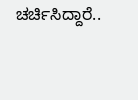ಚರ್ಚಿಸಿದ್ದಾರೆ..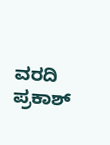ವರದಿ ಪ್ರಕಾಶ್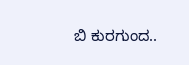ಬಿ ಕುರಗುಂದ..